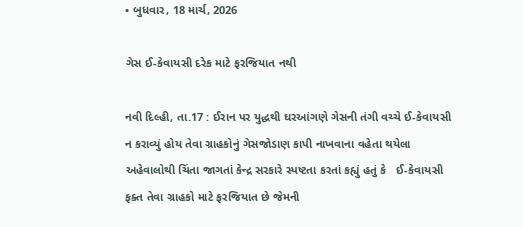• બુધવાર, 18 માર્ચ, 2026

ગેસ ઈ-કેવાયસી દરેક માટે ફરજિયાત નથી

નવી દિલ્હી, તા.17 : ઈરાન પર યુદ્ધથી ઘરઆંગણે ગેસની તંગી વચ્ચે ઈ-કેવાયસી ન કરાવ્યું હોય તેવા ગ્રાહકોનું ગેસજોડાણ કાપી નાખવાના વહેતા થયેલા અહેવાલોથી ચિંતા જાગતાં કેન્દ્ર સરકારે સ્પષ્ટતા કરતાં કહ્યું હતું કે   ઈ-કેવાયસી ફક્ત તેવા ગ્રાહકો માટે ફરજિયાત છે જેમની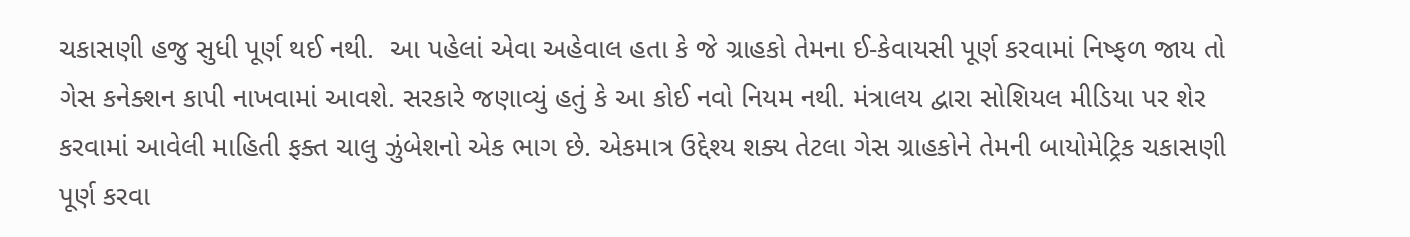ચકાસણી હજુ સુધી પૂર્ણ થઈ નથી.  આ પહેલાં એવા અહેવાલ હતા કે જે ગ્રાહકો તેમના ઈ-કેવાયસી પૂર્ણ કરવામાં નિષ્ફળ જાય તો ગેસ કનેક્શન કાપી નાખવામાં આવશે. સરકારે જણાવ્યું હતું કે આ કોઈ નવો નિયમ નથી. મંત્રાલય દ્વારા સોશિયલ મીડિયા પર શેર કરવામાં આવેલી માહિતી ફક્ત ચાલુ ઝુંબેશનો એક ભાગ છે. એકમાત્ર ઉદ્દેશ્ય શક્ય તેટલા ગેસ ગ્રાહકોને તેમની બાયોમેટ્રિક ચકાસણી પૂર્ણ કરવા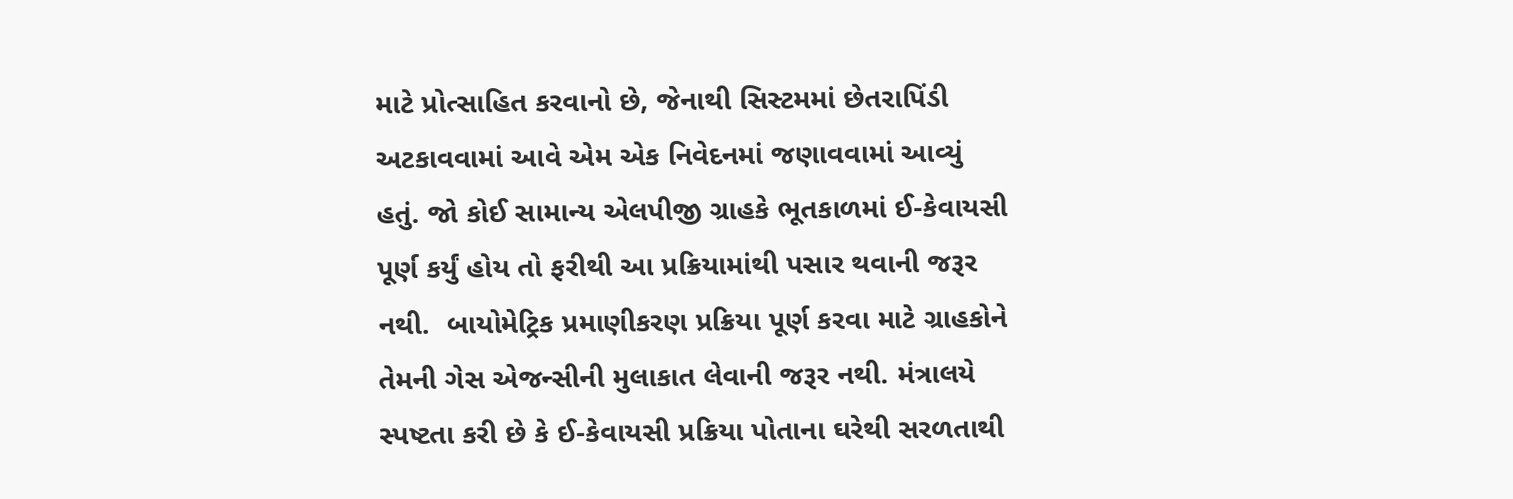માટે પ્રોત્સાહિત કરવાનો છે, જેનાથી સિસ્ટમમાં છેતરાપિંડી અટકાવવામાં આવે એમ એક નિવેદનમાં જણાવવામાં આવ્યું હતું. જો કોઈ સામાન્ય એલપીજી ગ્રાહકે ભૂતકાળમાં ઈ-કેવાયસી પૂર્ણ કર્યું હોય તો ફરીથી આ પ્રક્રિયામાંથી પસાર થવાની જરૂર નથી.  બાયોમેટ્રિક પ્રમાણીકરણ પ્રક્રિયા પૂર્ણ કરવા માટે ગ્રાહકોને તેમની ગેસ એજન્સીની મુલાકાત લેવાની જરૂર નથી. મંત્રાલયે સ્પષ્ટતા કરી છે કે ઈ-કેવાયસી પ્રક્રિયા પોતાના ઘરેથી સરળતાથી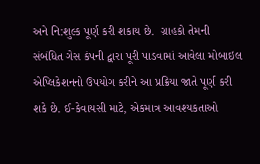અને નિ:શુલ્ક પૂર્ણ કરી શકાય છે.  ગ્રાહકો તેમની સંબંધિત ગેસ કંપની દ્વારા પૂરી પાડવામાં આવેલા મોબાઇલ એપ્લિકેશનનો ઉપયોગ કરીને આ પ્રક્રિયા જાતે પૂર્ણ કરી શકે છે. ઈ-કેવાયસી માટે, એકમાત્ર આવશ્યકતાઓ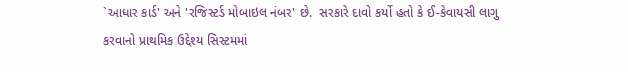`આધાર કાર્ડ' અને 'રજિસ્ટર્ડ મોબાઇલ નંબર' છે.  સરકારે દાવો કર્યો હતો કે ઈ-કેવાયસી લાગુ કરવાનો પ્રાથમિક ઉદ્દેશ્ય સિસ્ટમમાં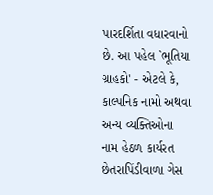પારદર્શિતા વધારવાનો છે. આ પહેલ `ભૂતિયા ગ્રાહકો' - એટલે કે, કાલ્પનિક નામો અથવા અન્ય વ્યક્તિઓના નામ હેઠળ કાર્યરત છેતરાપિંડીવાળા ગેસ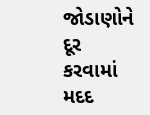જોડાણોને દૂર કરવામાં મદદ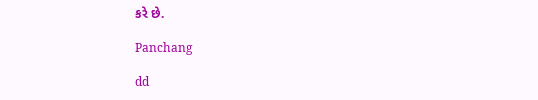કરે છે.

Panchang

dd